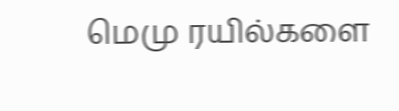மெமு ரயில்களை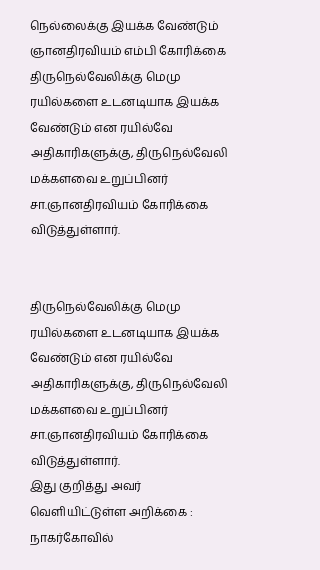நெல்லைக்கு இயக்க வேண்டும் ஞானதிரவியம் எம்பி கோரிக்கை
திருநெல்வேலிக்கு மெமு ரயில்களை உடனடியாக இயக்க வேண்டும் என ரயில்வே அதிகாரிகளுக்கு, திருநெல்வேலி மக்களவை உறுப்பினர் சா.ஞானதிரவியம் கோரிக்கை விடுத்துள்ளார்.


திருநெல்வேலிக்கு மெமு ரயில்களை உடனடியாக இயக்க வேண்டும் என ரயில்வே அதிகாரிகளுக்கு, திருநெல்வேலி மக்களவை உறுப்பினர் சா.ஞானதிரவியம் கோரிக்கை விடுத்துள்ளார்.
இது குறித்து அவர் வெளியிட்டுள்ள அறிக்கை : நாகர்கோவில்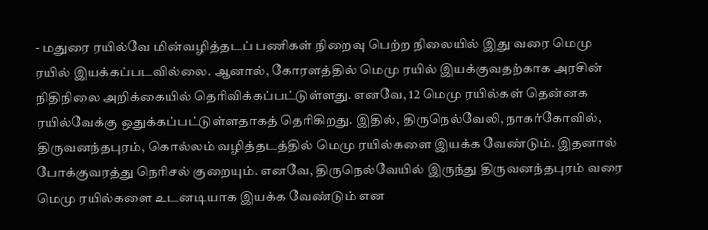- மதுரை ரயில்வே மின்வழித்தடப் பணிகள் நிறைவு பெற்ற நிலையில் இது வரை மெமு ரயில் இயக்கப்படவில்லை. ஆனால், கோரளத்தில் மெமு ரயில் இயக்குவதற்காக அரசின் நிதிநிலை அறிக்கையில் தெரிவிக்கப்பட்டுள்ளது. எனவே, 12 மெமு ரயில்கள் தென்னக ரயில்வேக்கு ஒதுக்கப்பட்டுள்ளதாகத் தெரிகிறது. இதில், திருநெல்வேலி, நாகர்கோவில், திருவனந்தபுரம், கொல்லம் வழித்தடத்தில் மெமு ரயில்களை இயக்க வேண்டும். இதனால் போக்குவரத்து நெரிசல் குறையும். எனவே, திருநெல்வேயில் இருந்து திருவனந்தபுரம் வரை மெமு ரயில்களை உடனடியாக இயக்க வேண்டும் என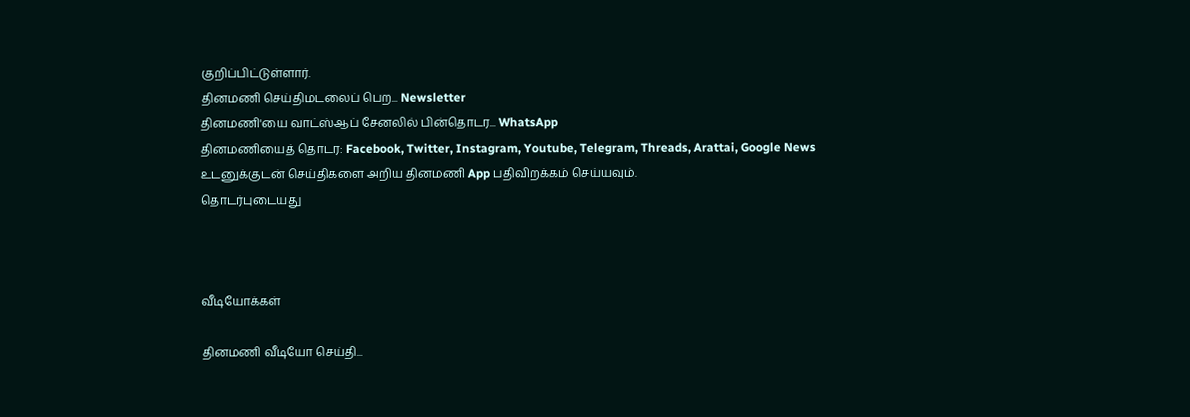குறிப்பிட்டுள்ளார்.
தினமணி செய்திமடலைப் பெற... Newsletter
தினமணி'யை வாட்ஸ்ஆப் சேனலில் பின்தொடர... WhatsApp
தினமணியைத் தொடர: Facebook, Twitter, Instagram, Youtube, Telegram, Threads, Arattai, Google News
உடனுக்குடன் செய்திகளை அறிய தினமணி App பதிவிறக்கம் செய்யவும்.
தொடர்புடையது



வீடியோக்கள்

தினமணி வீடியோ செய்தி...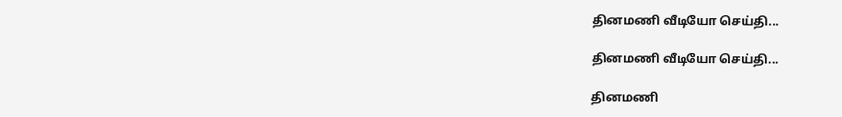தினமணி வீடியோ செய்தி...

தினமணி வீடியோ செய்தி...

தினமணி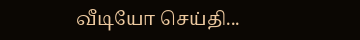வீடியோ செய்தி...